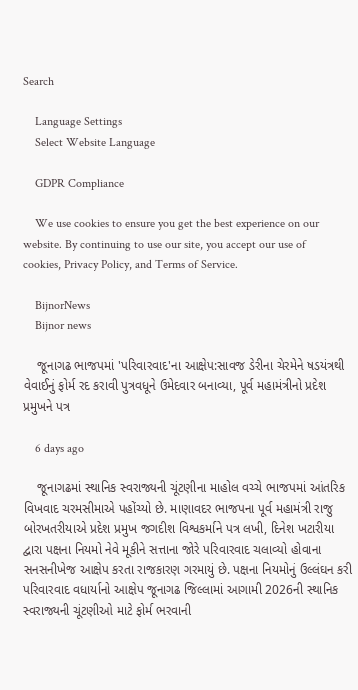Search

    Language Settings
    Select Website Language

    GDPR Compliance

    We use cookies to ensure you get the best experience on our website. By continuing to use our site, you accept our use of cookies, Privacy Policy, and Terms of Service.

    BijnorNews
    Bijnor news

    જૂનાગઢ ભાજપમાં 'પરિવારવાદ'ના આક્ષેપ:સાવજ ડેરીના ચેરમેને ષડયંત્રથી વેવાઈનું ફોર્મ રદ કરાવી પુત્રવધૂને ઉમેદવાર બનાવ્યા, પૂર્વ મહામંત્રીનો પ્રદેશ પ્રમુખને પત્ર

    6 days ago

    જૂનાગઢમાં સ્થાનિક સ્વરાજ્યની ચૂંટણીના માહોલ વચ્ચે ભાજપમાં આંતરિક વિખવાદ ચરમસીમાએ પહોંચ્યો છે. માણાવદર ભાજપના પૂર્વ મહામંત્રી રાજુ બોરખતરીયાએ પ્રદેશ પ્રમુખ જગદીશ વિશ્વકર્માને પત્ર લખી, દિનેશ ખટારીયા દ્વારા પક્ષના નિયમો નેવે મૂકીને સત્તાના જોરે પરિવારવાદ ચલાવ્યો હોવાના સનસનીખેજ આક્ષેપ કરતા રાજકારણ ગરમાયું છે. પક્ષના નિયમોનું ઉલ્લંઘન કરી પરિવારવાદ વધાર્યાનો આક્ષેપ જૂનાગઢ જિલ્લામાં આગામી 2026ની સ્થાનિક સ્વરાજ્યની ચૂંટણીઓ માટે ફોર્મ ભરવાની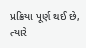પ્રક્રિયા પૂર્ણ થઈ છે, ત્યારે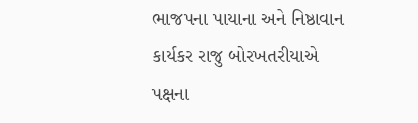ભાજપના પાયાના અને નિષ્ઠાવાન કાર્યકર રાજુ બોરખતરીયાએ પક્ષના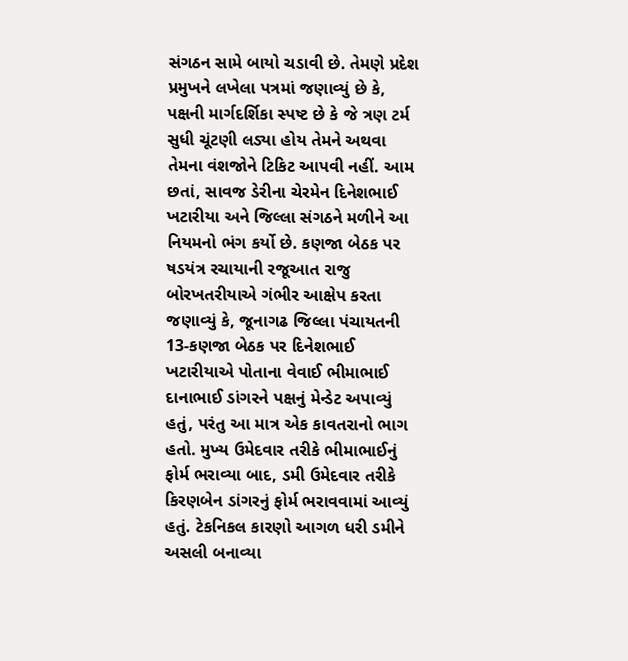સંગઠન સામે બાયો ચડાવી છે. તેમણે પ્રદેશ પ્રમુખને લખેલા પત્રમાં જણાવ્યું છે કે, પક્ષની માર્ગદર્શિકા સ્પષ્ટ છે કે જે ત્રણ ટર્મ સુધી ચૂંટણી લડ્યા હોય તેમને અથવા તેમના વંશજોને ટિકિટ આપવી નહીં. આમ છતાં, સાવજ ડેરીના ચેરમેન દિનેશભાઈ ખટારીયા અને જિલ્લા સંગઠને મળીને આ નિયમનો ભંગ કર્યો છે. કણજા બેઠક પર ષડયંત્ર રચાયાની રજૂઆત રાજુ બોરખતરીયાએ ગંભીર આક્ષેપ કરતા જણાવ્યું કે, જૂનાગઢ જિલ્લા પંચાયતની 13-કણજા બેઠક પર દિનેશભાઈ ખટારીયાએ પોતાના વેવાઈ ભીમાભાઈ દાનાભાઈ ડાંગરને પક્ષનું મેન્ડેટ અપાવ્યું હતું, પરંતુ આ માત્ર એક કાવતરાનો ભાગ હતો. મુખ્ય ઉમેદવાર તરીકે ભીમાભાઈનું ફોર્મ ભરાવ્યા બાદ, ડમી ઉમેદવાર તરીકે કિરણબેન ડાંગરનું ફોર્મ ભરાવવામાં આવ્યું હતું. ટેકનિકલ કારણો આગળ ધરી ડમીને અસલી બનાવ્યા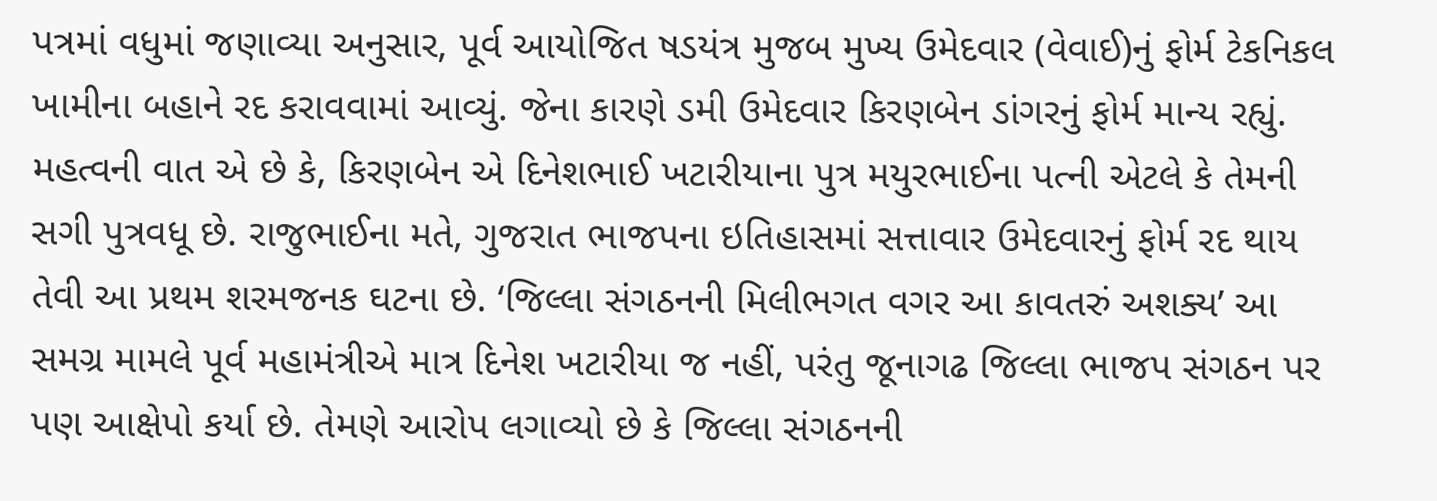પત્રમાં વધુમાં જણાવ્યા અનુસાર, પૂર્વ આયોજિત ષડયંત્ર મુજબ મુખ્ય ઉમેદવાર (વેવાઈ)નું ફોર્મ ટેકનિકલ ખામીના બહાને રદ કરાવવામાં આવ્યું. જેના કારણે ડમી ઉમેદવાર કિરણબેન ડાંગરનું ફોર્મ માન્ય રહ્યું. મહત્વની વાત એ છે કે, કિરણબેન એ દિનેશભાઈ ખટારીયાના પુત્ર મયુરભાઈના પત્ની એટલે કે તેમની સગી પુત્રવધૂ છે. રાજુભાઈના મતે, ગુજરાત ભાજપના ઇતિહાસમાં સત્તાવાર ઉમેદવારનું ફોર્મ રદ થાય તેવી આ પ્રથમ શરમજનક ઘટના છે. ‘જિલ્લા સંગઠનની મિલીભગત વગર આ કાવતરું અશક્ય’ આ સમગ્ર મામલે પૂર્વ મહામંત્રીએ માત્ર દિનેશ ખટારીયા જ નહીં, પરંતુ જૂનાગઢ જિલ્લા ભાજપ સંગઠન પર પણ આક્ષેપો કર્યા છે. તેમણે આરોપ લગાવ્યો છે કે જિલ્લા સંગઠનની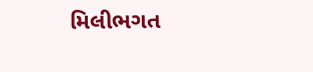મિલીભગત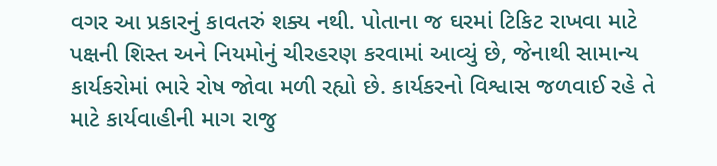વગર આ પ્રકારનું કાવતરું શક્ય નથી. પોતાના જ ઘરમાં ટિકિટ રાખવા માટે પક્ષની શિસ્ત અને નિયમોનું ચીરહરણ કરવામાં આવ્યું છે, જેનાથી સામાન્ય કાર્યકરોમાં ભારે રોષ જોવા મળી રહ્યો છે. કાર્યકરનો વિશ્વાસ જળવાઈ રહે તે માટે કાર્યવાહીની માગ રાજુ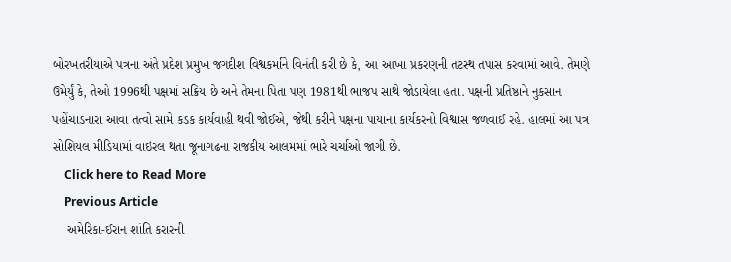બોરખતરીયાએ પત્રના અંતે પ્રદેશ પ્રમુખ જગદીશ વિશ્વકર્માને વિનંતી કરી છે કે, આ આખા પ્રકરણની તટસ્થ તપાસ કરવામાં આવે. તેમણે ઉમેર્યું કે, તેઓ 1996થી પક્ષમાં સક્રિય છે અને તેમના પિતા પણ 1981થી ભાજપ સાથે જોડાયેલા હતા. પક્ષની પ્રતિષ્ઠાને નુકસાન પહોંચાડનારા આવા તત્વો સામે કડક કાર્યવાહી થવી જોઈએ, જેથી કરીને પક્ષના પાયાના કાર્યકરનો વિશ્વાસ જળવાઈ રહે. હાલમાં આ પત્ર સોશિયલ મીડિયામાં વાઇરલ થતા જૂનાગઢના રાજકીય આલમમાં ભારે ચર્ચાઓ જાગી છે.
    Click here to Read More
    Previous Article
    અમેરિકા-ઈરાન શાંતિ કરારની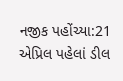નજીક પહોંચ્યા:21 એપ્રિલ પહેલાં ડીલ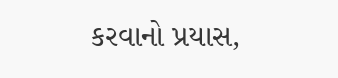કરવાનો પ્રયાસ,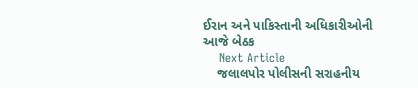ઈરાન અને પાકિસ્તાની અધિકારીઓની આજે બેઠક
    Next Article
    જલાલપોર પોલીસની સરાહનીય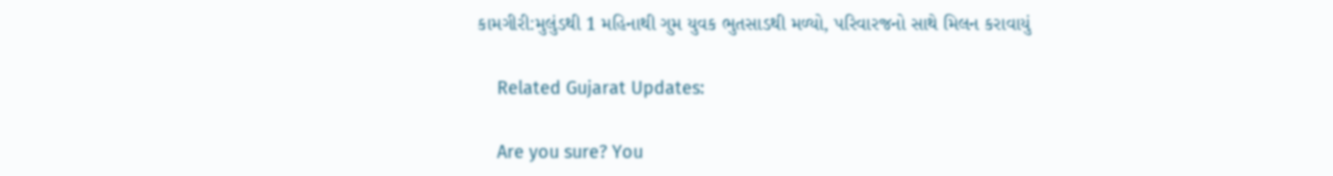કામગીરી:મુલુંડથી 1 મહિનાથી ગુમ યુવક ભુતસાડથી મળ્યો, પરિવારજનો સાથે મિલન કરાવાયું

    Related Gujarat Updates:

    Are you sure? You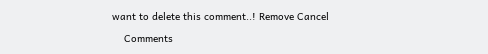want to delete this comment..! Remove Cancel

    Comments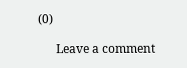(0)

      Leave a comment